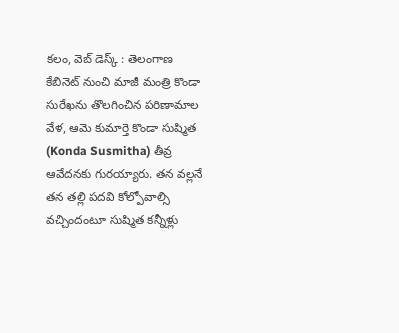కలం, వెబ్ డెస్క్ : తెలంగాణ కేబినెట్ నుంచి మాజీ మంత్రి కొండా సురేఖను తొలగించిన పరిణామాల వేళ, ఆమె కుమార్తె కొండా సుష్మిత (Konda Susmitha) తీవ్ర ఆవేదనకు గురయ్యారు. తన వల్లనే తన తల్లి పదవి కోల్పోవాల్సి వచ్చిందంటూ సుష్మిత కన్నీళ్లు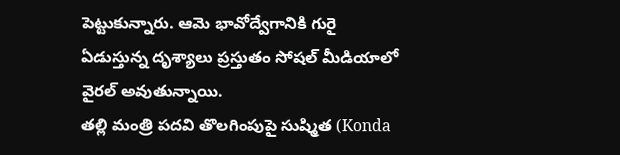పెట్టుకున్నారు. ఆమె భావోద్వేగానికి గురై ఏడుస్తున్న దృశ్యాలు ప్రస్తుతం సోషల్ మీడియాలో వైరల్ అవుతున్నాయి.
తల్లి మంత్రి పదవి తొలగింపుపై సుష్మిత (Konda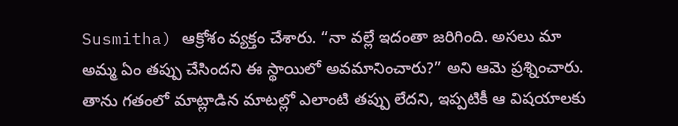Susmitha) ఆక్రోశం వ్యక్తం చేశారు. “నా వల్లే ఇదంతా జరిగింది. అసలు మా అమ్మ ఏం తప్పు చేసిందని ఈ స్థాయిలో అవమానించారు?” అని ఆమె ప్రశ్నించారు. తాను గతంలో మాట్లాడిన మాటల్లో ఎలాంటి తప్పు లేదని, ఇప్పటికీ ఆ విషయాలకు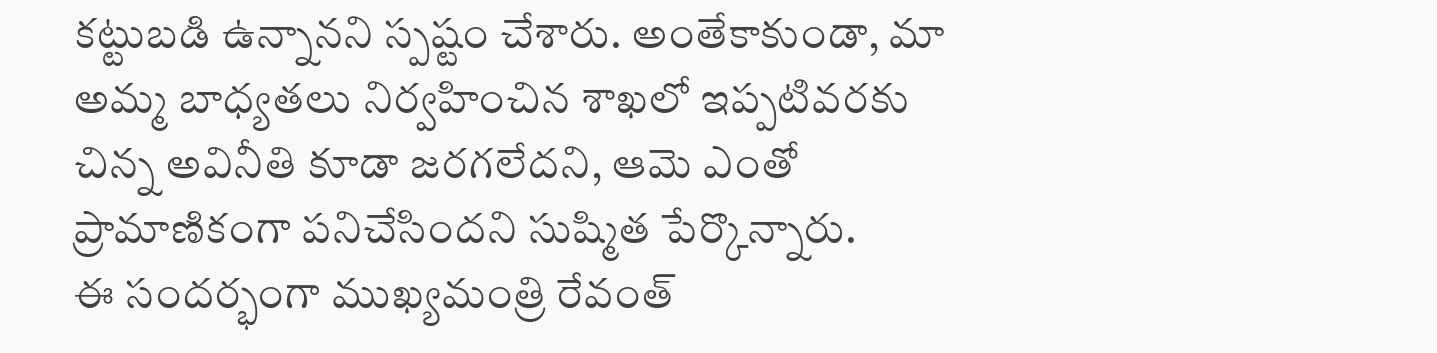కట్టుబడి ఉన్నానని స్పష్టం చేశారు. అంతేకాకుండా, మా అమ్మ బాధ్యతలు నిర్వహించిన శాఖలో ఇప్పటివరకు చిన్న అవినీతి కూడా జరగలేదని, ఆమె ఎంతో ప్రామాణికంగా పనిచేసిందని సుష్మిత పేర్కొన్నారు.
ఈ సందర్భంగా ముఖ్యమంత్రి రేవంత్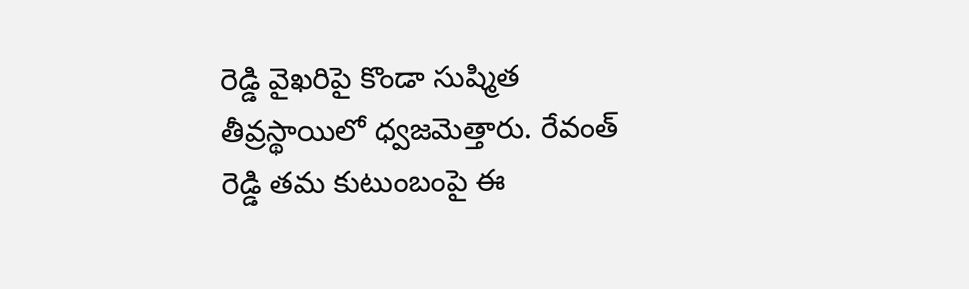రెడ్డి వైఖరిపై కొండా సుష్మిత తీవ్రస్థాయిలో ధ్వజమెత్తారు. రేవంత్ రెడ్డి తమ కుటుంబంపై ఈ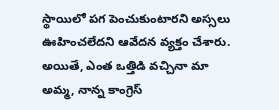స్థాయిలో పగ పెంచుకుంటారని అస్సలు ఊహించలేదని ఆవేదన వ్యక్తం చేశారు. అయితే, ఎంత ఒత్తిడి వచ్చినా మా అమ్మ, నాన్న కాంగ్రెస్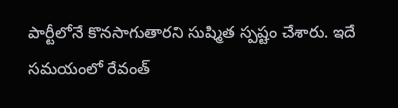పార్టీలోనే కొనసాగుతారని సుష్మిత స్పష్టం చేశారు. ఇదే సమయంలో రేవంత్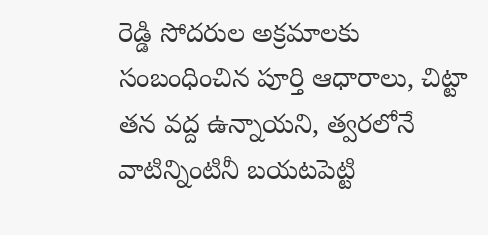రెడ్డి సోదరుల అక్రమాలకు సంబంధించిన పూర్తి ఆధారాలు, చిట్టా తన వద్ద ఉన్నాయని, త్వరలోనే వాటిన్నింటినీ బయటపెట్టి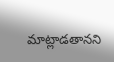మాట్లాడతానని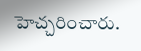హెచ్చరించారు.